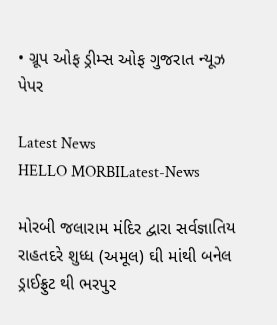• ગ્રૂપ ઓફ ડ્રીમ્સ ઓફ ગુજરાત ન્યૂઝ પેપર

Latest News
HELLO MORBILatest-News

મોરબી જલારામ મંદિર દ્વારા સર્વજ્ઞાતિય રાહતદરે શુધ્ધ (અમૂલ) ઘી માંથી બનેલ ડ્રાઈફ્રુટ થી ભરપુર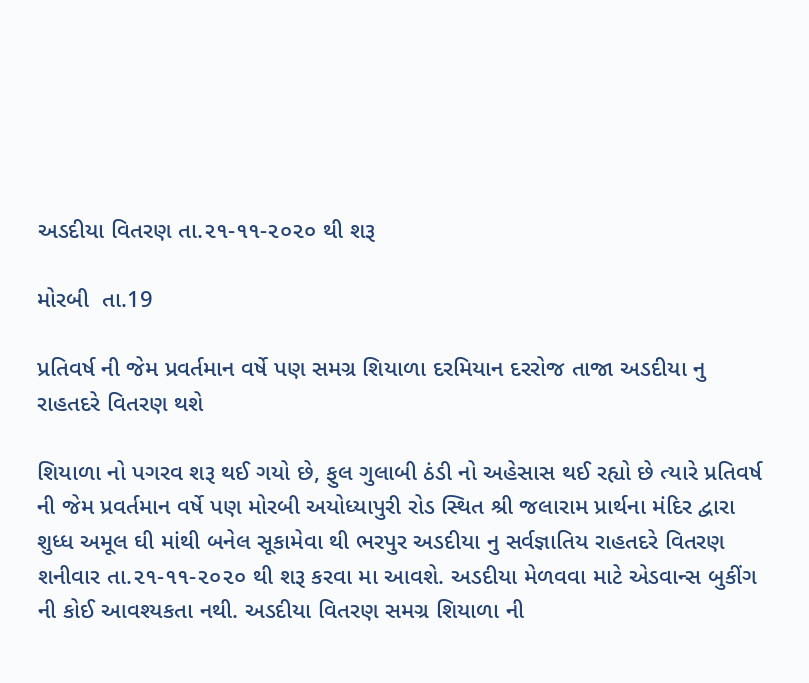અડદીયા વિતરણ તા.૨૧-૧૧-૨૦૨૦ થી શરૂ

મોરબી  તા.19

પ્રતિવર્ષ ની જેમ પ્રવર્તમાન વર્ષે પણ સમગ્ર શિયાળા દરમિયાન દરરોજ તાજા અડદીયા નુ રાહતદરે વિતરણ થશે

શિયાળા નો પગરવ શરૂ થઈ ગયો છે, ફુલ ગુલાબી ઠંડી નો અહેસાસ થઈ રહ્યો છે ત્યારે પ્રતિવર્ષ ની જેમ પ્રવર્તમાન વર્ષે પણ મોરબી અયોધ્યાપુરી રોડ સ્થિત શ્રી જલારામ પ્રાર્થના મંદિર દ્વારા શુધ્ધ અમૂલ ઘી માંથી બનેલ સૂકામેવા થી ભરપુર અડદીયા નુ સર્વજ્ઞાતિય રાહતદરે વિતરણ શનીવાર તા.૨૧-૧૧-૨૦૨૦ થી શરૂ કરવા મા આવશે. અડદીયા મેળવવા માટે એડવાન્સ બુકીંગ ની કોઈ આવશ્યકતા નથી. અડદીયા વિતરણ સમગ્ર શિયાળા ની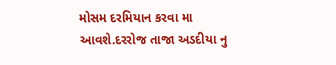મોસમ દરમિયાન કરવા મા આવશે.દરરોજ તાજા અડદીયા નુ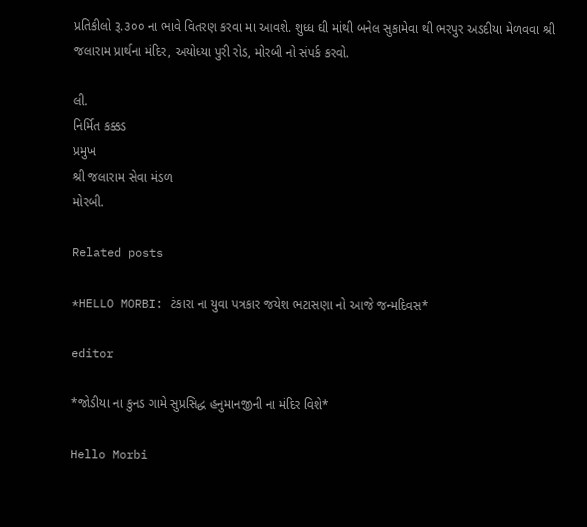પ્રતિકીલો રૂ.૩૦૦ ના ભાવે વિતરણ કરવા મા આવશે. શુધ્ધ ઘી માંથી બનેલ સુકામેવા થી ભરપુર અડદીયા મેળવવા શ્રી જલારામ પ્રાર્થના મંદિર, અયોધ્યા પુરી રોડ, મોરબી નો સંપર્ક કરવો.

લી.
નિર્મિત કક્કડ
પ્રમુખ
શ્રી જલારામ સેવા મંડળ
મોરબી.

Related posts

*HELLO MORBI: ટંકારા ના યુવા પત્રકાર જયેશ ભટાસણા નો આજે જન્મદિવસ*

editor

*જોડીયા ના કુનડ ગામે સુપ્રસિદ્ધ હનુમાનજીની ના મંદિર વિશે*

Hello Morbi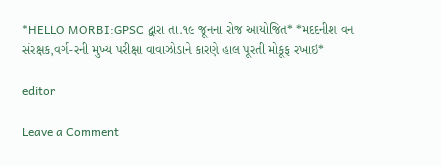*HELLO MORBI:GPSC દ્વારા તા.૧૯ જૂનના રોજ આયોજિત* *મદદનીશ વન સંરક્ષક,વર્ગ-રની મુખ્ય પરીક્ષા વાવાઝોડાને કારણે હાલ પૂરતી મોકૂફ રખાઇ*

editor

Leave a Comment